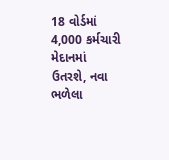18 વોર્ડમાં 4,000 કર્મચારી મેદાનમાં ઉતરશે, નવા ભળેલા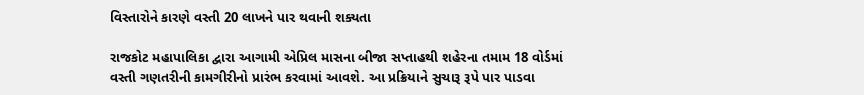વિસ્તારોને કારણે વસ્તી 20 લાખને પાર થવાની શક્યતા

રાજકોટ મહાપાલિકા દ્વારા આગામી એપ્રિલ માસના બીજા સપ્તાહથી શહેરના તમામ 18 વોર્ડમાં વસ્તી ગણતરીની કામગીરીનો પ્રારંભ કરવામાં આવશે. આ પ્રક્રિયાને સુચારૂ રૂપે પાર પાડવા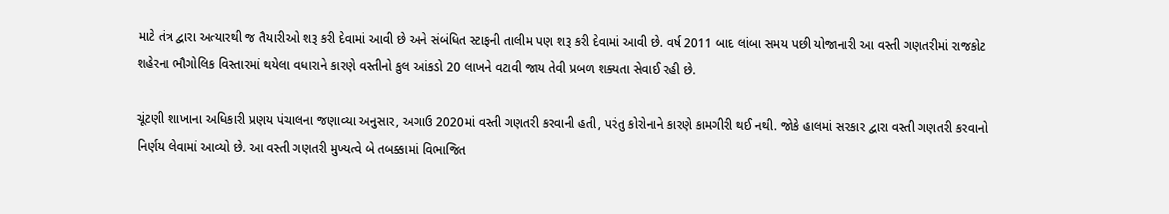માટે તંત્ર દ્વારા અત્યારથી જ તૈયારીઓ શરૂ કરી દેવામાં આવી છે અને સંબંધિત સ્ટાફની તાલીમ પણ શરૂ કરી દેવામાં આવી છે. વર્ષ 2011 બાદ લાંબા સમય પછી યોજાનારી આ વસ્તી ગણતરીમાં રાજકોટ શહેરના ભૌગોલિક વિસ્તારમાં થયેલા વધારાને કારણે વસ્તીનો કુલ આંકડો 20 લાખને વટાવી જાય તેવી પ્રબળ શક્યતા સેવાઈ રહી છે.

ચૂંટણી શાખાના અધિકારી પ્રણય પંચાલના જણાવ્યા અનુસાર, અગાઉ 2020માં વસ્તી ગણતરી કરવાની હતી, પરંતુ કોરોનાને કારણે કામગીરી થઈ નથી. જોકે હાલમાં સરકાર દ્વારા વસ્તી ગણતરી કરવાનો નિર્ણય લેવામાં આવ્યો છે. આ વસ્તી ગણતરી મુખ્યત્વે બે તબક્કામાં વિભાજિત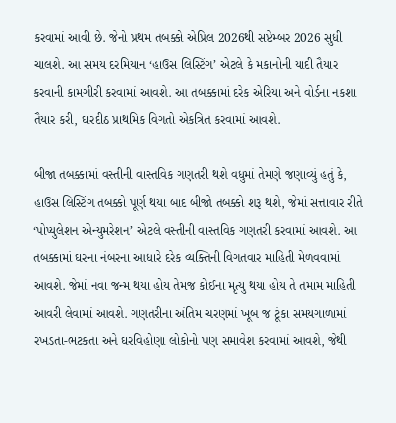કરવામાં આવી છે. જેનો પ્રથમ તબક્કો એપ્રિલ 2026થી સપ્ટેમ્બર 2026 સુધી ચાલશે. આ સમય દરમિયાન ‘હાઉસ લિસ્ટિંગ’ એટલે કે મકાનોની યાદી તૈયાર કરવાની કામગીરી કરવામાં આવશે. આ તબક્કામાં દરેક એરિયા અને વોર્ડના નકશા તૈયાર કરી, ઘરદીઠ પ્રાથમિક વિગતો એકત્રિત કરવામાં આવશે.

બીજા તબક્કામાં વસ્તીની વાસ્તવિક ગણતરી થશે વધુમાં તેમણે જણાવ્યું હતું કે, હાઉસ લિસ્ટિંગ તબક્કો પૂર્ણ થયા બાદ બીજો તબક્કો શરૂ થશે, જેમાં સત્તાવાર રીતે ‘પોપ્યુલેશન એન્યુમરેશન’ એટલે વસ્તીની વાસ્તવિક ગણતરી કરવામાં આવશે. આ તબક્કામાં ઘરના નંબરના આધારે દરેક વ્યક્તિની વિગતવાર માહિતી મેળવવામાં આવશે. જેમાં નવા જન્મ થયા હોય તેમજ કોઈના મૃત્યુ થયા હોય તે તમામ માહિતી આવરી લેવામાં આવશે. ગણતરીના અંતિમ ચરણમાં ખૂબ જ ટૂંકા સમયગાળામાં રખડતા-ભટકતા અને ઘરવિહોણા લોકોનો પણ સમાવેશ કરવામાં આવશે, જેથી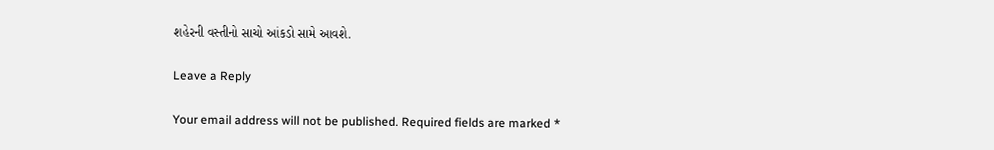શહેરની વસ્તીનો સાચો આંકડો સામે આવશે.

Leave a Reply

Your email address will not be published. Required fields are marked *